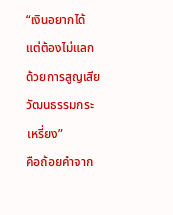“เงินอยากได้ แต่ต้องไม่แลกด้วยการสูญเสียวัฒนธรรมกระเหรี่ยง”
คือถ้อยคำจาก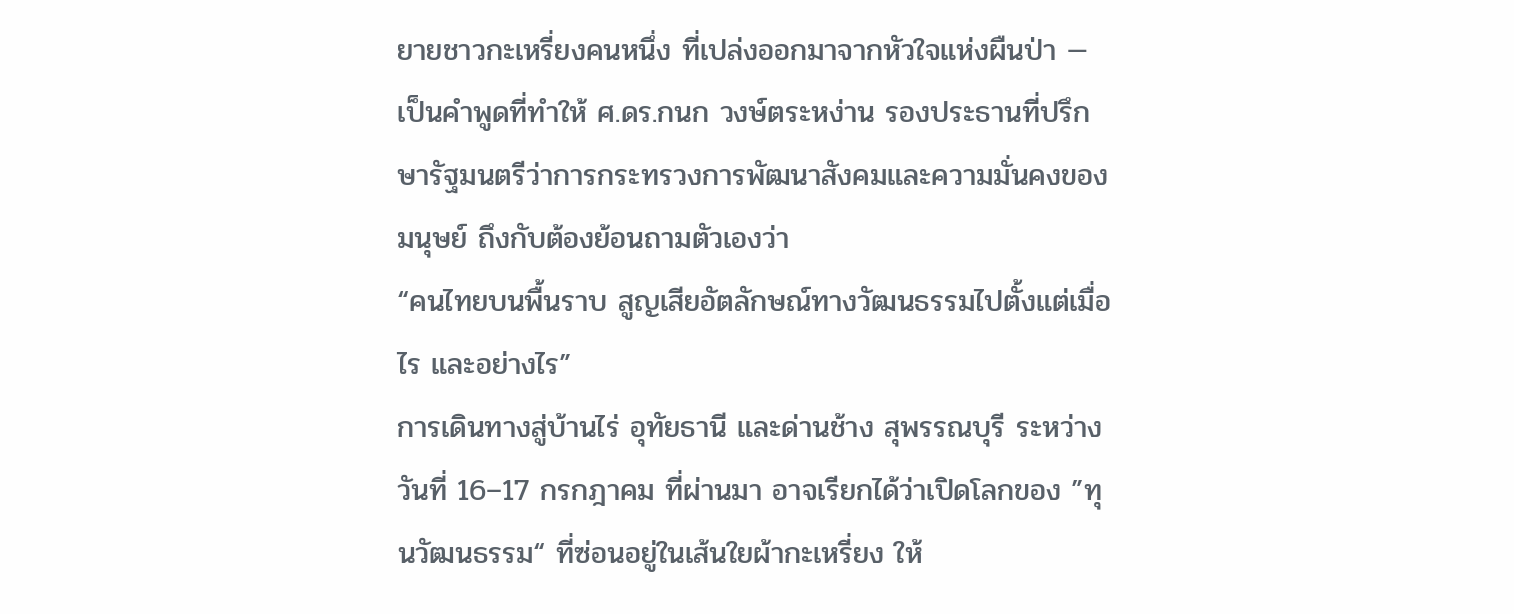ยายชาวกะเหรี่ยงคนหนึ่ง ที่เปล่งออกมาจากหัวใจแห่งผืนป่า — เป็นคำพูดที่ทำให้ ศ.ดร.กนก วงษ์ตระหง่าน รองประธานที่ปรึกษารัฐมนตรีว่าการกระทรวงการพัฒนาสังคมและความมั่นคงของมนุษย์ ถึงกับต้องย้อนถามตัวเองว่า
“คนไทยบนพื้นราบ สูญเสียอัตลักษณ์ทางวัฒนธรรมไปตั้งแต่เมื่อไร และอย่างไร”
การเดินทางสู่บ้านไร่ อุทัยธานี และด่านช้าง สุพรรณบุรี ระหว่างวันที่ 16–17 กรกฎาคม ที่ผ่านมา อาจเรียกได้ว่าเปิดโลกของ ”ทุนวัฒนธรรม“ ที่ซ่อนอยู่ในเส้นใยผ้ากะเหรี่ยง ให้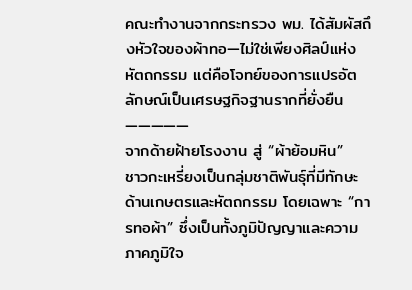คณะทำงานจากกระทรวง พม. ได้สัมผัสถึงหัวใจของผ้าทอ—ไม่ใช่เพียงศิลป์แห่งหัตถกรรม แต่คือโจทย์ของการแปรอัตลักษณ์เป็นเศรษฐกิจฐานรากที่ยั่งยืน
—————
จากด้ายฝ้ายโรงงาน สู่ “ผ้าย้อมหิน”
ชาวกะเหรี่ยงเป็นกลุ่มชาติพันธุ์ที่มีทักษะด้านเกษตรและหัตถกรรม โดยเฉพาะ “การทอผ้า” ซึ่งเป็นทั้งภูมิปัญญาและความภาคภูมิใจ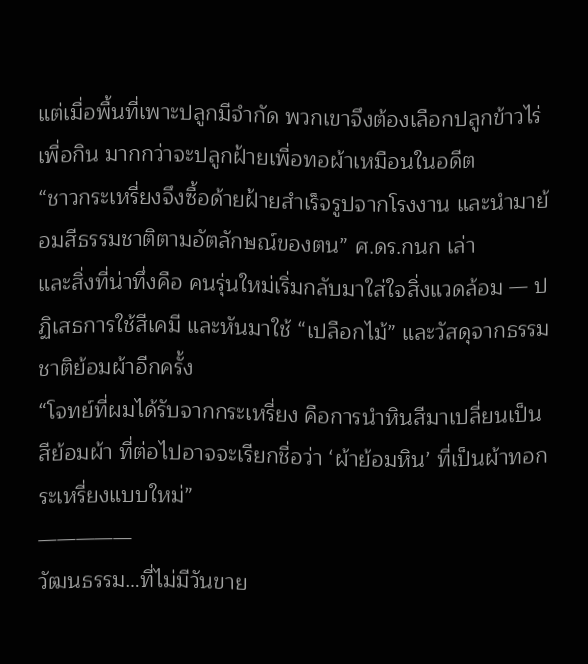แต่เมื่อพื้นที่เพาะปลูกมีจำกัด พวกเขาจึงต้องเลือกปลูกข้าวไร่เพื่อกิน มากกว่าจะปลูกฝ้ายเพื่อทอผ้าเหมือนในอดีต
“ชาวกระเหรี่ยงจึงซื้อด้ายฝ้ายสำเร็จรูปจากโรงงาน และนำมาย้อมสีธรรมชาติตามอัตลักษณ์ของตน” ศ.ดร.กนก เล่า
และสิ่งที่น่าทึ่งคือ คนรุ่นใหม่เริ่มกลับมาใส่ใจสิ่งแวดล้อม — ปฏิเสธการใช้สีเคมี และหันมาใช้ “เปลือกไม้” และวัสดุจากธรรมชาติย้อมผ้าอีกครั้ง
“โจทย์ที่ผมได้รับจากกระเหรี่ยง คือการนำหินสีมาเปลี่ยนเป็นสีย้อมผ้า ที่ต่อไปอาจจะเรียกชื่อว่า ‘ผ้าย้อมหิน’ ที่เป็นผ้าทอกระเหรี่ยงแบบใหม่”
—————
วัฒนธรรม…ที่ไม่มีวันขาย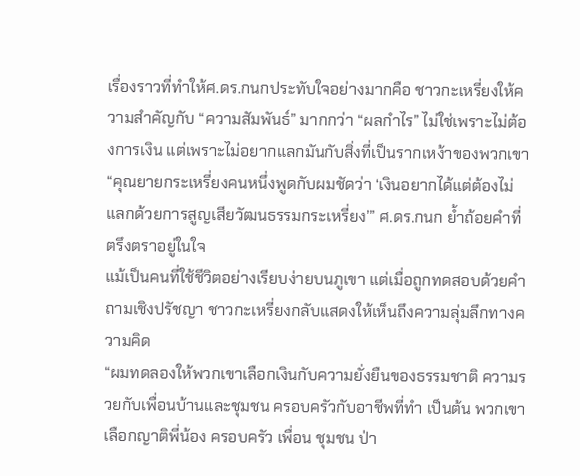เรื่องราวที่ทำให้ศ.ดร.กนกประทับใจอย่างมากคือ ชาวกะเหรี่ยงให้ความสำคัญกับ “ความสัมพันธ์” มากกว่า “ผลกำไร” ไม่ใช่เพราะไม่ต้องการเงิน แต่เพราะไม่อยากแลกมันกับสิ่งที่เป็นรากเหง้าของพวกเขา
“คุณยายกระเหรี่ยงคนหนึ่งพูดกับผมชัดว่า ‘เงินอยากได้แต่ต้องไม่แลกด้วยการสูญเสียวัฒนธรรมกระเหรี่ยง’” ศ.ดร.กนก ย้ำถ้อยคำที่ตรึงตราอยู่ในใจ
แม้เป็นคนที่ใช้ชีวิตอย่างเรียบง่ายบนภูเขา แต่เมื่อถูกทดสอบด้วยคำถามเชิงปรัชญา ชาวกะเหรี่ยงกลับแสดงให้เห็นถึงความลุ่มลึกทางความคิด
“ผมทดลองให้พวกเขาเลือกเงินกับความยั่งยืนของธรรมชาติ ความรวยกับเพื่อนบ้านและชุมชน ครอบครัวกับอาชีพที่ทำ เป็นต้น พวกเขาเลือกญาติพี่น้อง ครอบครัว เพื่อน ชุมชน ป่า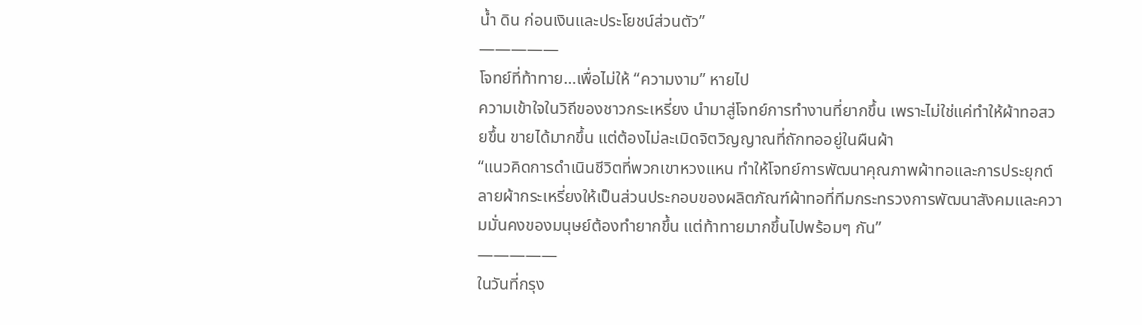น้ำ ดิน ก่อนเงินและประโยชน์ส่วนตัว”
—————
โจทย์ที่ท้าทาย…เพื่อไม่ให้ “ความงาม” หายไป
ความเข้าใจในวิถีของชาวกระเหรี่ยง นำมาสู่โจทย์การทำงานที่ยากขึ้น เพราะไม่ใช่แค่ทำให้ผ้าทอสวยขึ้น ขายได้มากขึ้น แต่ต้องไม่ละเมิดจิตวิญญาณที่ถักทออยู่ในผืนผ้า
“แนวคิดการดำเนินชีวิตที่พวกเขาหวงแหน ทำให้โจทย์การพัฒนาคุณภาพผ้าทอและการประยุกต์ลายผ้ากระเหรี่ยงให้เป็นส่วนประกอบของผลิตภัณฑ์ผ้าทอที่ทีมกระทรวงการพัฒนาสังคมและความมั่นคงของมนุษย์ต้องทำยากขึ้น แต่ท้าทายมากขึ้นไปพร้อมๆ กัน”
—————
ในวันที่กรุง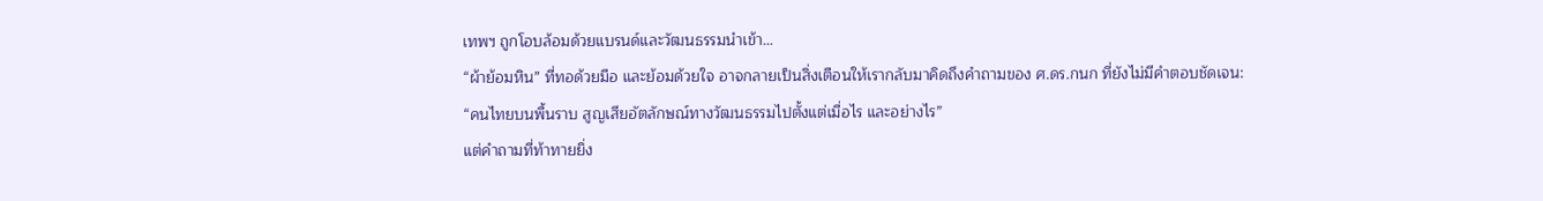เทพฯ ถูกโอบล้อมด้วยแบรนด์และวัฒนธรรมนำเข้า…
“ผ้าย้อมหิน” ที่ทอด้วยมือ และย้อมด้วยใจ อาจกลายเป็นสิ่งเตือนให้เรากลับมาคิดถึงคำถามของ ศ.ดร.กนก ที่ยังไม่มีคำตอบชัดเจน:
“คนไทยบนพื้นราบ สูญเสียอัตลักษณ์ทางวัฒนธรรมไปตั้งแต่เมื่อไร และอย่างไร”
แต่คำถามที่ท้าทายยิ่ง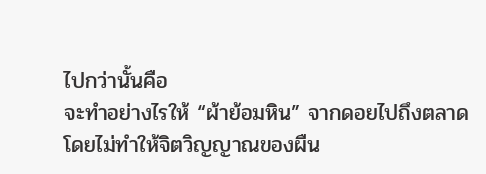ไปกว่านั้นคือ
จะทำอย่างไรให้ “ผ้าย้อมหิน” จากดอยไปถึงตลาด โดยไม่ทำให้จิตวิญญาณของผืน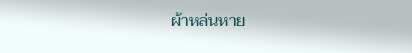ผ้าหล่นหาย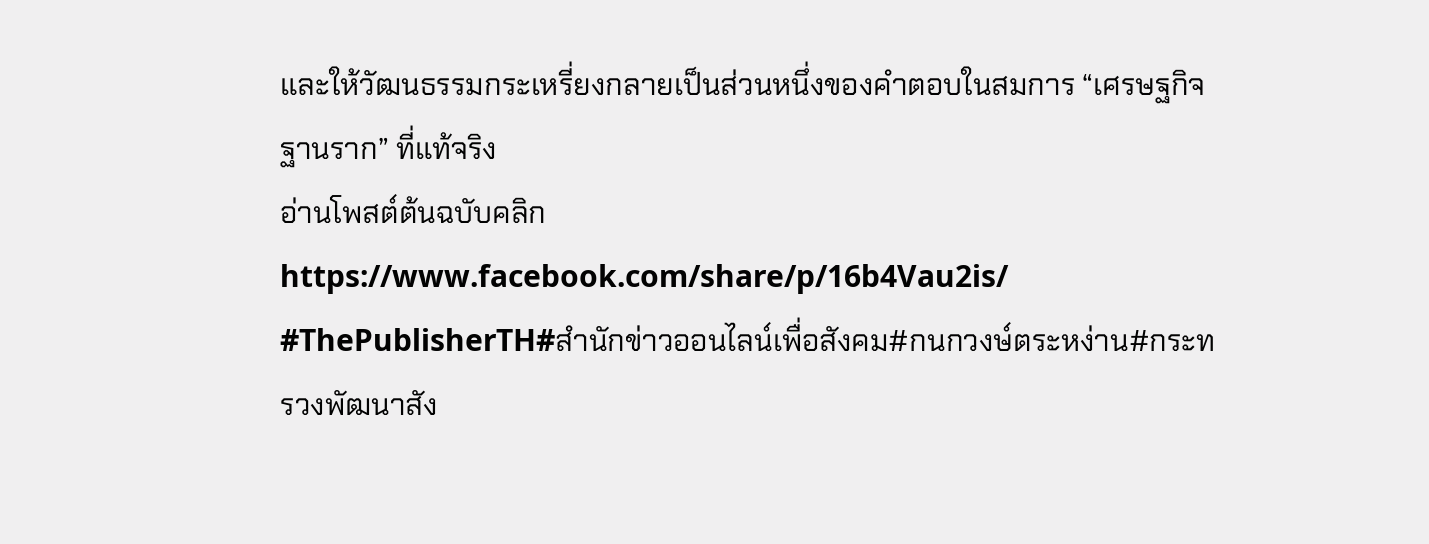และให้วัฒนธรรมกระเหรี่ยงกลายเป็นส่วนหนึ่งของคำตอบในสมการ “เศรษฐกิจฐานราก” ที่แท้จริง
อ่านโพสต์ต้นฉบับคลิก https://www.facebook.com/share/p/16b4Vau2is/
#ThePublisherTH#สำนักข่าวออนไลน์เพื่อสังคม#กนกวงษ์ตระหง่าน#กระทรวงพัฒนาสัง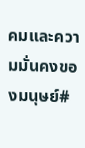คมและความมั่นคงของมนุษย์#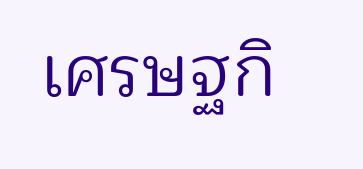เศรษฐกิ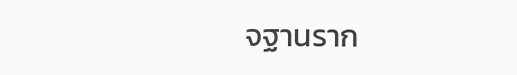จฐานราก